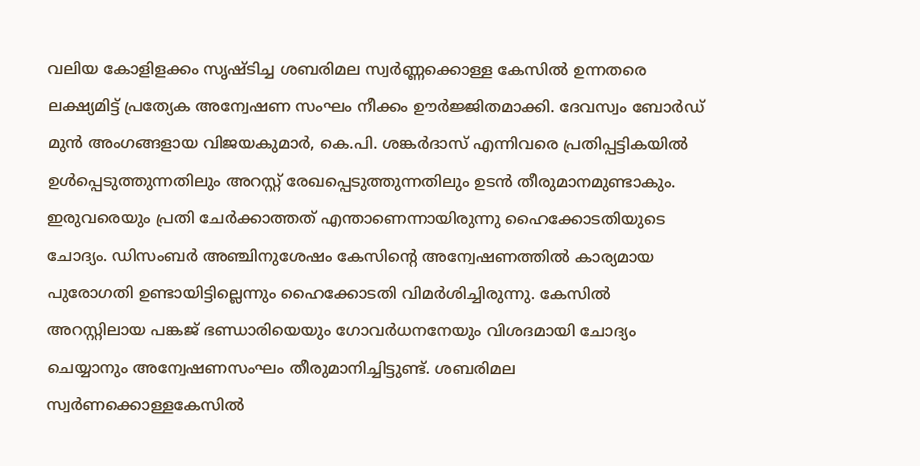വലിയ കോളിളക്കം സൃഷ്ടിച്ച ശബരിമല സ്വർണ്ണക്കൊള്ള കേസിൽ ഉന്നതരെ ലക്ഷ്യമിട്ട് പ്രത്യേക അന്വേഷണ സംഘം നീക്കം ഊർജ്ജിതമാക്കി. ദേവസ്വം ബോർഡ് മുൻ അംഗങ്ങളായ വിജയകുമാർ, കെ.പി. ശങ്കർദാസ് എന്നിവരെ പ്രതിപ്പട്ടികയിൽ ഉൾപ്പെടുത്തുന്നതിലും അറസ്റ്റ് രേഖപ്പെടുത്തുന്നതിലും ഉടൻ തീരുമാനമുണ്ടാകും. ഇരുവരെയും പ്രതി ചേർക്കാത്തത് എന്താണെന്നായിരുന്നു ഹൈക്കോടതിയുടെ ചോദ്യം. ഡിസംബർ അഞ്ചിനുശേഷം കേസിന്റെ അന്വേഷണത്തിൽ കാര്യമായ പുരോഗതി ഉണ്ടായിട്ടില്ലെന്നും ഹൈക്കോടതി വിമർശിച്ചിരുന്നു. കേസിൽ അറസ്റ്റിലായ പങ്കജ് ഭണ്ഡാരിയെയും ഗോവർധനനേയും വിശദമായി ചോദ്യം ചെയ്യാനും അന്വേഷണസംഘം തീരുമാനിച്ചിട്ടുണ്ട്. ശബരിമല സ്വർണക്കൊള്ളകേസിൽ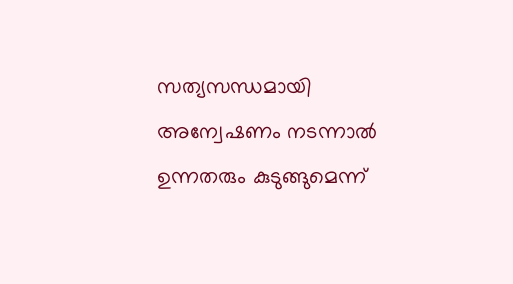സത്യസന്ധമായി അന്വേഷണം നടന്നാൽ ഉന്നതരും കുടുങ്ങുമെന്ന്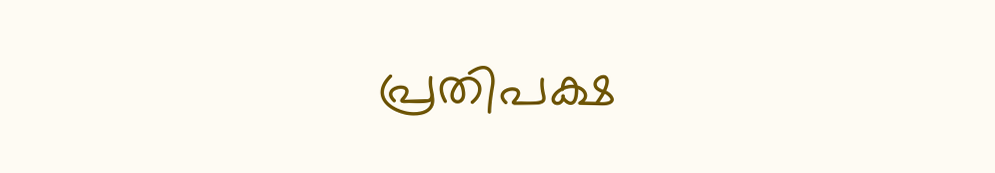പ്രതിപക്ഷ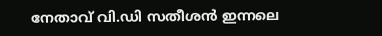നേതാവ് വി.ഡി സതീശൻ ഇന്നലെ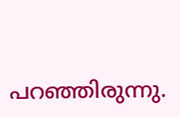പറഞ്ഞിരുന്നു.